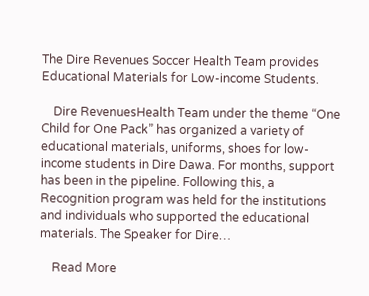The Dire Revenues Soccer Health Team provides Educational Materials for Low-income Students.

    Dire RevenuesHealth Team under the theme “One Child for One Pack” has organized a variety of educational materials, uniforms, shoes for low-income students in Dire Dawa. For months, support has been in the pipeline. Following this, a Recognition program was held for the institutions and individuals who supported the educational materials. The Speaker for Dire…

    Read More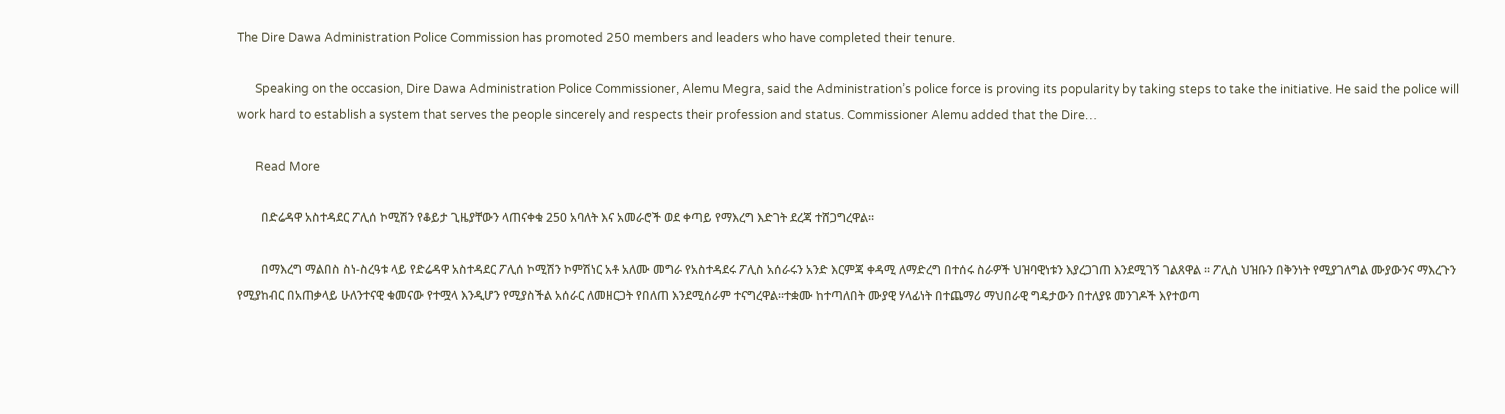The Dire Dawa Administration Police Commission has promoted 250 members and leaders who have completed their tenure.

      Speaking on the occasion, Dire Dawa Administration Police Commissioner, Alemu Megra, said the Administration’s police force is proving its popularity by taking steps to take the initiative. He said the police will work hard to establish a system that serves the people sincerely and respects their profession and status. Commissioner Alemu added that the Dire…

      Read More

        በድሬዳዋ አስተዳደር ፖሊሰ ኮሚሽን የቆይታ ጊዜያቸውን ላጠናቀቁ 250 አባለት እና አመራሮች ወደ ቀጣይ የማእረግ እድገት ደረጃ ተሸጋግረዋል።

        በማእረግ ማልበስ ስነ-ስረዓቱ ላይ የድሬዳዋ አስተዳደር ፖሊሰ ኮሚሽን ኮምሽነር አቶ አለሙ መግራ የአስተዳደሩ ፖሊስ አሰራሩን አንድ እርምጃ ቀዳሚ ለማድረግ በተሰሩ ስራዎች ህዝባዊነቱን እያረጋገጠ እንደሚገኝ ገልጸዋል ። ፖሊስ ህዝቡን በቅንነት የሚያገለግል ሙያውንና ማእረጉን የሚያከብር በአጠቃላይ ሁለንተናዊ ቁመናው የተሟላ እንዲሆን የሚያስችል አሰራር ለመዘርጋት የበለጠ እንደሚሰራም ተናግረዋል።ተቋሙ ከተጣለበት ሙያዊ ሃላፊነት በተጨማሪ ማህበራዊ ግዴታውን በተለያዩ መንገዶች እየተወጣ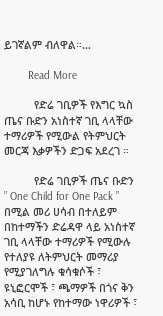ይገኛልም ብለዋል።…

        Read More

          የድሬ ገቢዎች የእግር ኳስ ጤና ቡድን አነስተኛ ገቢ ላላቸው ተማሪዎች የሚውል የትምህርት መርጃ እቃዎችን ድጋፍ አደረገ ።

          የድሬ ገቢዎች ጤና ቡድን ” One Child for One Pack ” በሚል መሪ ሀሳብ በተለይም በከተማችን ድሬዳዋ ላይ አነስተኛ ገቢ ላላቸው ተማሪዎች የሚውሉ የተለያዩ ለትምህርት መማሪያ የሚያገለግሉ ቁሳቁሶች ፣ ዩኒፎርሞች ፣ ጫማዎች በጎና ቅን አሳቢ ከሆኑ የከተማው ነዋሪዎች ፣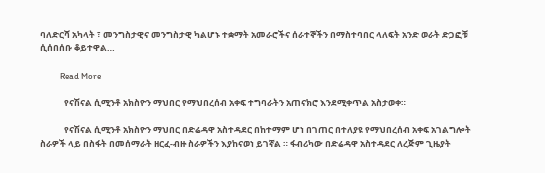ባለድርሻ አካላት ፣ መንግስታዊና መንግስታዊ ካልሆኑ ተቋማት አመራሮችና ሰራተኞችን በማስተባበር ላለፍት አንድ ወራት ድጋፎቹ ሲሰበሰቡ ቆይተዋል…

          Read More

            የናሽናል ሲሚንቶ አክስዮን ማህበር የማህበረሰብ አቀፍ ተግባራትን አጠናክሮ እንደሚቀጥል አስታወቀ።

            የናሽናል ሲሚንቶ አክስዮን ማህበር በድሬዳዋ አስተዳደር በከተማም ሆነ በገጠር በተለያዩ የማህበረሰብ አቀፍ አገልግሎት ስራዎች ላይ በስፋት በመሰማራት ዘርፈ-ብዙ ስራዎችን እያከናወነ ይገኛል ። ፋብሪካው በድሬዳዋ አስተዳደር ለረጅም ጊዜያት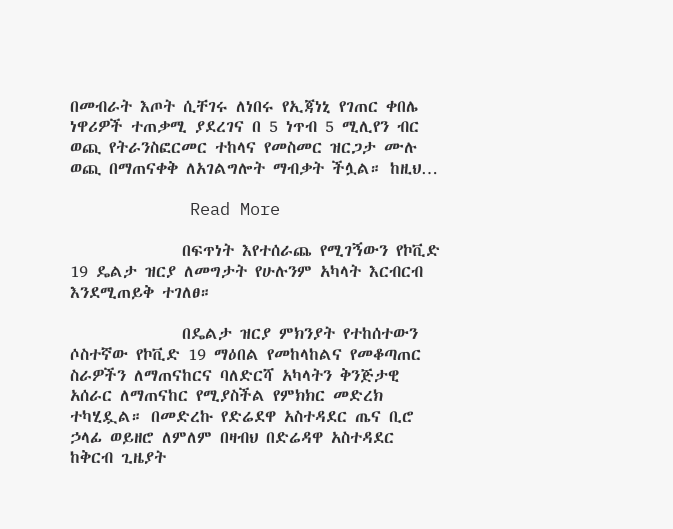በመብራት እጦት ሲቸገሩ ለነበሩ የኢጃነኒ የገጠር ቀበሌ ነዋሪዎች ተጠቃሚ ያደረገና በ 5 ነጥብ 5 ሚሊየን ብር ወጪ የትራንስፎርመር ተከላና የመስመር ዝርጋታ ሙሉ ወጪ በማጠናቀቅ ለአገልግሎት ማብቃት ችሏል። ከዚህ…

            Read More

              በፍጥነት እየተሰራጨ የሚገኝውን የኮቪድ 19 ዴልታ ዝርያ ለመግታት የሁሉንም አካላት እርብርብ እንደሚጠይቅ ተገለፀ።

              በዴልታ ዝርያ ምክንያት የተከሰተውን ሶስተኛው የኮቪድ 19 ማዕበል የመከላከልና የመቆጣጠር ስራዎችን ለማጠናከርና ባለድርሻ አካላትን ቅንጅታዊ አሰራር ለማጠናከር የሚያስችል የምክክር መድረክ ተካሂዷል። በመድረኩ የድሬደዋ አስተዳደር ጤና ቢሮ ኃላፊ ወይዘሮ ለምለም በዛብህ በድሬዳዋ አስተዳደር ከቅርብ ጊዜያት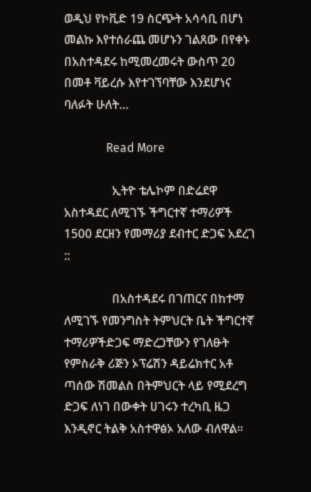ወዲህ የኮቪድ 19 ስርጭት አሳሳቢ በሆነ መልኩ እየተሰራጨ መሆኑን ገልጸው በየቀኑ በአስተዳደሩ ከሚመረመሩት ውስጥ 20 በመቶ ቫይረሱ እየተገኘባቸው እንደሆነና ባለፉት ሁለት…

              Read More

                ኢትዮ ቴሌኮም በድሬደዋ አስተዳደር ለሚገኙ ችግርተኛ ተማሪዎች 1500 ደርዘን የመማሪያ ደብተር ድጋፍ አደረገ ::

                በአስተዳደሩ በገጠርና በከተማ ለሚገኙ የመንግስት ትምህርት ቤት ችግርተኛ ተማሪዎችድጋፍ ማድረጋቸውን የገለፁት የምስራቅ ሪጅን ኦፕሬሽን ዳይሬክተር አቶ ጣሰው ሽመልስ በትምህርት ላይ የሚደረግ ድጋፍ ለነገ በውቀት ሀገሩን ተረካቢ ዜጋ እንዲኖር ትልቅ አስተዋፅኦ አለው ብለዋል፡፡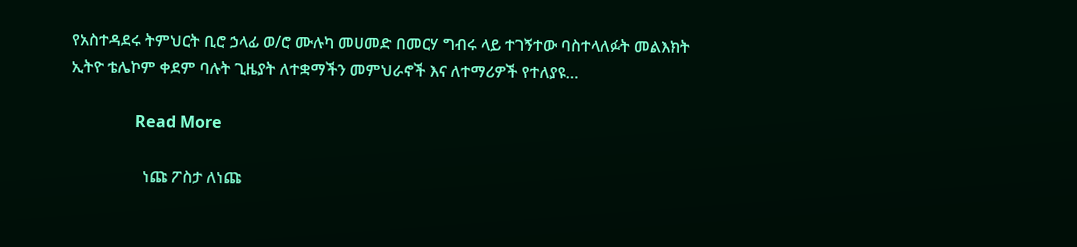የአስተዳደሩ ትምህርት ቢሮ ኃላፊ ወ/ሮ ሙሉካ መሀመድ በመርሃ ግብሩ ላይ ተገኝተው ባስተላለፉት መልእክት ኢትዮ ቴሌኮም ቀደም ባሉት ጊዜያት ለተቋማችን መምህራኖች እና ለተማሪዎች የተለያዩ…

                Read More

                  ነጩ ፖስታ ለነጩ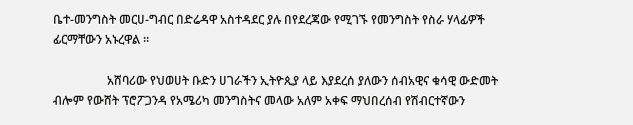ቤተ-መንግስት መርሀ-ግብር በድሬዳዋ አስተዳደር ያሉ በየደረጃው የሚገኙ የመንግስት የስራ ሃላፊዎች ፊርማቸውን አኑረዋል ።

                  አሸባሪው የህወሀት ቡድን ሀገራችን ኢትዮጲያ ላይ እያደረሰ ያለውን ሰብአዊና ቁሳዊ ውድመት ብሎም የውሸት ፕሮፖጋንዳ የአሜሪካ መንግስትና መላው አለም አቀፍ ማህበረሰብ የሽብርተኛውን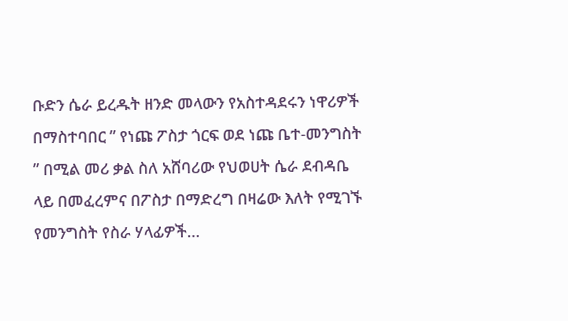ቡድን ሴራ ይረዱት ዘንድ መላውን የአስተዳደሩን ነዋሪዎች በማስተባበር ” የነጩ ፖስታ ጎርፍ ወደ ነጩ ቤተ-መንግስት ” በሚል መሪ ቃል ስለ አሸባሪው የህወሀት ሴራ ደብዳቤ ላይ በመፈረምና በፖስታ በማድረግ በዛሬው እለት የሚገኙ የመንግስት የስራ ሃላፊዎች…